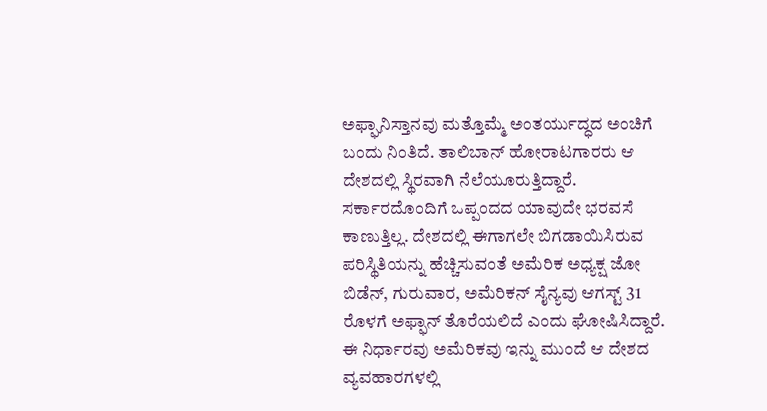ಅಫ್ಘಾನಿಸ್ತಾನವು ಮತ್ತೊಮ್ಮೆ ಅಂತರ್ಯುದ್ಧದ ಅಂಚಿಗೆ ಬಂದು ನಿಂತಿದೆ. ತಾಲಿಬಾನ್ ಹೋರಾಟಗಾರರು ಆ ದೇಶದಲ್ಲಿ ಸ್ಥಿರವಾಗಿ ನೆಲೆಯೂರುತ್ತಿದ್ದಾರೆ. ಸರ್ಕಾರದೊಂದಿಗೆ ಒಪ್ಪಂದದ ಯಾವುದೇ ಭರವಸೆ ಕಾಣುತ್ತಿಲ್ಲ. ದೇಶದಲ್ಲಿ ಈಗಾಗಲೇ ಬಿಗಡಾಯಿಸಿರುವ ಪರಿಸ್ಥಿತಿಯನ್ನು ಹೆಚ್ಚಿಸುವಂತೆ ಅಮೆರಿಕ ಅಧ್ಯಕ್ಷ ಜೋ ಬಿಡೆನ್, ಗುರುವಾರ, ಅಮೆರಿಕನ್ ಸೈನ್ಯವು ಆಗಸ್ಟ್ 31 ರೊಳಗೆ ಅಫ್ಫಾನ್ ತೊರೆಯಲಿದೆ ಎಂದು ಘೋಷಿಸಿದ್ದಾರೆ. ಈ ನಿರ್ಧಾರವು ಅಮೆರಿಕವು ಇನ್ನು ಮುಂದೆ ಆ ದೇಶದ ವ್ಯವಹಾರಗಳಲ್ಲಿ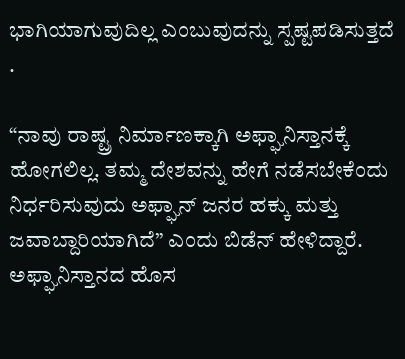ಭಾಗಿಯಾಗುವುದಿಲ್ಲ ಎಂಬುವುದನ್ನು ಸ್ಪಷ್ಟಪಡಿಸುತ್ತದೆ .

“ನಾವು ರಾಷ್ಟ್ರ ನಿರ್ಮಾಣಕ್ಕಾಗಿ ಅಫ್ಘಾನಿಸ್ತಾನಕ್ಕೆ ಹೋಗಲಿಲ್ಲ. ತಮ್ಮ ದೇಶವನ್ನು ಹೇಗೆ ನಡೆಸಬೇಕೆಂದು ನಿರ್ಧರಿಸುವುದು ಅಫ್ಘಾನ್ ಜನರ ಹಕ್ಕು ಮತ್ತು ಜವಾಬ್ದಾರಿಯಾಗಿದೆ” ಎಂದು ಬಿಡೆನ್ ಹೇಳಿದ್ದಾರೆ.
ಅಫ್ಘಾನಿಸ್ತಾನದ ಹೊಸ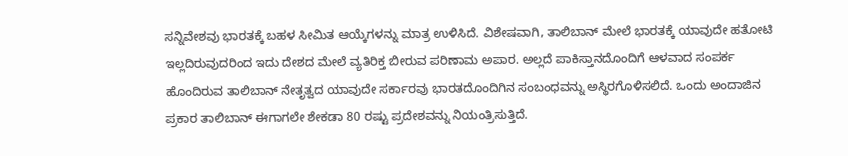ಸನ್ನಿವೇಶವು ಭಾರತಕ್ಕೆ ಬಹಳ ಸೀಮಿತ ಆಯ್ಕೆಗಳನ್ನು ಮಾತ್ರ ಉಳಿಸಿದೆ. ವಿಶೇಷವಾಗಿ, ತಾಲಿಬಾನ್ ಮೇಲೆ ಭಾರತಕ್ಕೆ ಯಾವುದೇ ಹತೋಟಿ ಇಲ್ಲದಿರುವುದರಿಂದ ಇದು ದೇಶದ ಮೇಲೆ ವ್ಯತಿರಿಕ್ತ ಬೀರುವ ಪರಿಣಾಮ ಅಪಾರ. ಅಲ್ಲದೆ ಪಾಕಿಸ್ತಾನದೊಂದಿಗೆ ಆಳವಾದ ಸಂಪರ್ಕ ಹೊಂದಿರುವ ತಾಲಿಬಾನ್ ನೇತೃತ್ವದ ಯಾವುದೇ ಸರ್ಕಾರವು ಭಾರತದೊಂದಿಗಿನ ಸಂಬಂಧವನ್ನು ಅಸ್ಥಿರಗೊಳಿಸಲಿದೆ. ಒಂದು ಅಂದಾಜಿನ ಪ್ರಕಾರ ತಾಲಿಬಾನ್ ಈಗಾಗಲೇ ಶೇಕಡಾ 80 ರಷ್ಟು ಪ್ರದೇಶವನ್ನು ನಿಯಂತ್ರಿಸುತ್ತಿದೆ.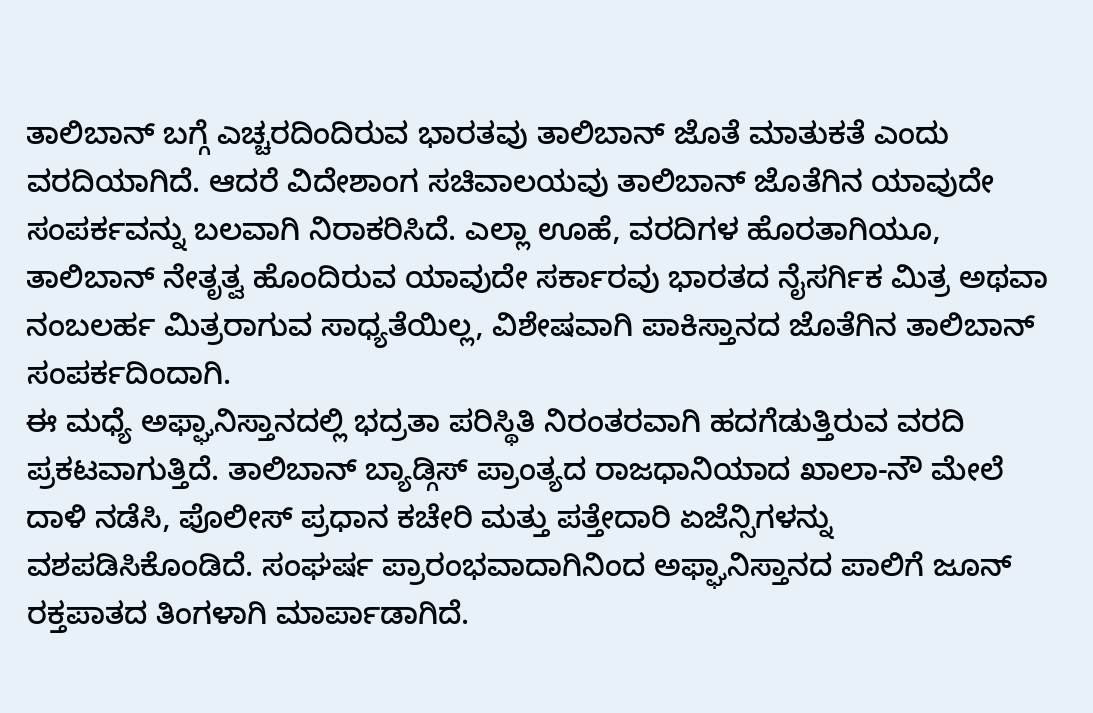ತಾಲಿಬಾನ್ ಬಗ್ಗೆ ಎಚ್ಚರದಿಂದಿರುವ ಭಾರತವು ತಾಲಿಬಾನ್ ಜೊತೆ ಮಾತುಕತೆ ಎಂದು ವರದಿಯಾಗಿದೆ. ಆದರೆ ವಿದೇಶಾಂಗ ಸಚಿವಾಲಯವು ತಾಲಿಬಾನ್ ಜೊತೆಗಿನ ಯಾವುದೇ ಸಂಪರ್ಕವನ್ನು ಬಲವಾಗಿ ನಿರಾಕರಿಸಿದೆ. ಎಲ್ಲಾ ಊಹೆ, ವರದಿಗಳ ಹೊರತಾಗಿಯೂ, ತಾಲಿಬಾನ್ ನೇತೃತ್ವ ಹೊಂದಿರುವ ಯಾವುದೇ ಸರ್ಕಾರವು ಭಾರತದ ನೈಸರ್ಗಿಕ ಮಿತ್ರ ಅಥವಾ ನಂಬಲರ್ಹ ಮಿತ್ರರಾಗುವ ಸಾಧ್ಯತೆಯಿಲ್ಲ, ವಿಶೇಷವಾಗಿ ಪಾಕಿಸ್ತಾನದ ಜೊತೆಗಿನ ತಾಲಿಬಾನ್ ಸಂಪರ್ಕದಿಂದಾಗಿ.
ಈ ಮಧ್ಯೆ ಅಫ್ಘಾನಿಸ್ತಾನದಲ್ಲಿ ಭದ್ರತಾ ಪರಿಸ್ಥಿತಿ ನಿರಂತರವಾಗಿ ಹದಗೆಡುತ್ತಿರುವ ವರದಿ ಪ್ರಕಟವಾಗುತ್ತಿದೆ. ತಾಲಿಬಾನ್ ಬ್ಯಾಡ್ಗಿಸ್ ಪ್ರಾಂತ್ಯದ ರಾಜಧಾನಿಯಾದ ಖಾಲಾ-ನೌ ಮೇಲೆ ದಾಳಿ ನಡೆಸಿ, ಪೊಲೀಸ್ ಪ್ರಧಾನ ಕಚೇರಿ ಮತ್ತು ಪತ್ತೇದಾರಿ ಏಜೆನ್ಸಿಗಳನ್ನು ವಶಪಡಿಸಿಕೊಂಡಿದೆ. ಸಂಘರ್ಷ ಪ್ರಾರಂಭವಾದಾಗಿನಿಂದ ಅಫ್ಘಾನಿಸ್ತಾನದ ಪಾಲಿಗೆ ಜೂನ್ ರಕ್ತಪಾತದ ತಿಂಗಳಾಗಿ ಮಾರ್ಪಾಡಾಗಿದೆ.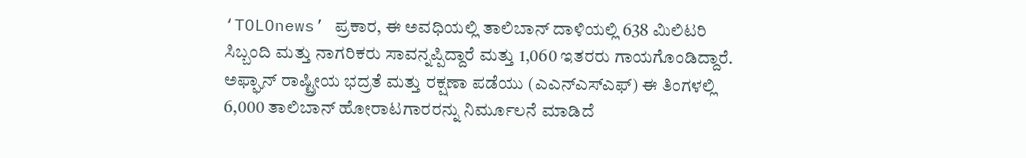‘TOLOnews’ ಪ್ರಕಾರ, ಈ ಅವಧಿಯಲ್ಲಿ ತಾಲಿಬಾನ್ ದಾಳಿಯಲ್ಲಿ 638 ಮಿಲಿಟರಿ ಸಿಬ್ಬಂದಿ ಮತ್ತು ನಾಗರಿಕರು ಸಾವನ್ನಪ್ಪಿದ್ದಾರೆ ಮತ್ತು 1,060 ಇತರರು ಗಾಯಗೊಂಡಿದ್ದಾರೆ. ಅಫ್ಘಾನ್ ರಾಷ್ಟ್ರೀಯ ಭದ್ರತೆ ಮತ್ತು ರಕ್ಷಣಾ ಪಡೆಯು (ಎಎನ್ಎಸ್ಎಫ್) ಈ ತಿಂಗಳಲ್ಲಿ 6,000 ತಾಲಿಬಾನ್ ಹೋರಾಟಗಾರರನ್ನು ನಿರ್ಮೂಲನೆ ಮಾಡಿದೆ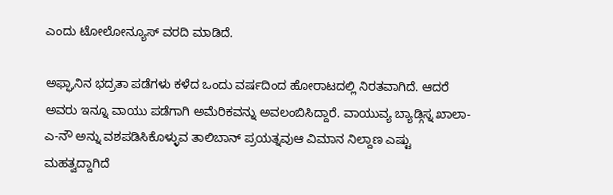ಎಂದು ಟೋಲೋನ್ಯೂಸ್ ವರದಿ ಮಾಡಿದೆ.

ಅಫ್ಘಾನಿನ ಭದ್ರತಾ ಪಡೆಗಳು ಕಳೆದ ಒಂದು ವರ್ಷದಿಂದ ಹೋರಾಟದಲ್ಲಿ ನಿರತವಾಗಿದೆ. ಆದರೆ ಅವರು ಇನ್ನೂ ವಾಯು ಪಡೆಗಾಗಿ ಅಮೆರಿಕವನ್ನು ಅವಲಂಬಿಸಿದ್ದಾರೆ. ವಾಯುವ್ಯ ಬ್ಯಾಡ್ಗಿಸ್ನ ಖಾಲಾ-ಎ-ನೌ ಅನ್ನು ವಶಪಡಿಸಿಕೊಳ್ಳುವ ತಾಲಿಬಾನ್ ಪ್ರಯತ್ನವುಆ ವಿಮಾನ ನಿಲ್ದಾಣ ಎಷ್ಟು ಮಹತ್ವದ್ದಾಗಿದೆ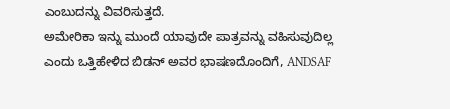ಎಂಬುದನ್ನು ವಿವರಿಸುತ್ತದೆ.
ಅಮೇರಿಕಾ ಇನ್ನು ಮುಂದೆ ಯಾವುದೇ ಪಾತ್ರವನ್ನು ವಹಿಸುವುದಿಲ್ಲ ಎಂದು ಒತ್ತಿಹೇಳಿದ ಬಿಡನ್ ಅವರ ಭಾಷಣದೊಂದಿಗೆ, ANDSAF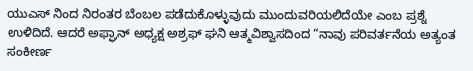ಯುಎಸ್ ನಿಂದ ನಿರಂತರ ಬೆಂಬಲ ಪಡೆದುಕೊಳ್ಳುವುದು ಮುಂದುವರಿಯಲಿದೆಯೇ ಎಂಬ ಪ್ರಶ್ನೆ ಉಳಿದಿದೆ. ಆದರೆ ಅಫ್ಘಾನ್ ಅಧ್ಯಕ್ಷ ಅಶ್ರಫ್ ಘನಿ ಆತ್ಮವಿಶ್ವಾಸದಿಂದ “ನಾವು ಪರಿವರ್ತನೆಯ ಅತ್ಯಂತ ಸಂಕೀರ್ಣ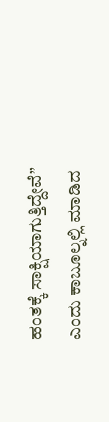ಹಂತಕ್ಕೆ ಸಾಕ್ಷಿಯಾಗುತ್ತಿದ್ದೇವೆ” ಎಂದು ಕಾಬೂಲ್ನಲ್ಲಿ ಮಾಡಿದ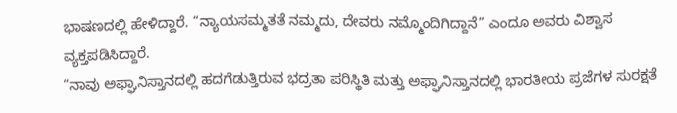ಭಾಷಣದಲ್ಲಿ ಹೇಳಿದ್ದಾರೆ. “ನ್ಯಾಯಸಮ್ಮತತೆ ನಮ್ಮದು, ದೇವರು ನಮ್ಮೊಂದಿಗಿದ್ದಾನೆ” ಎಂದೂ ಅವರು ವಿಶ್ವಾಸ ವ್ಯಕ್ತಪಡಿಸಿದ್ದಾರೆ.
“ನಾವು ಅಫ್ಘಾನಿಸ್ತಾನದಲ್ಲಿ ಹದಗೆಡುತ್ತಿರುವ ಭದ್ರತಾ ಪರಿಸ್ಥಿತಿ ಮತ್ತು ಅಫ್ಘಾನಿಸ್ತಾನದಲ್ಲಿ ಭಾರತೀಯ ಪ್ರಜೆಗಳ ಸುರಕ್ಷತೆ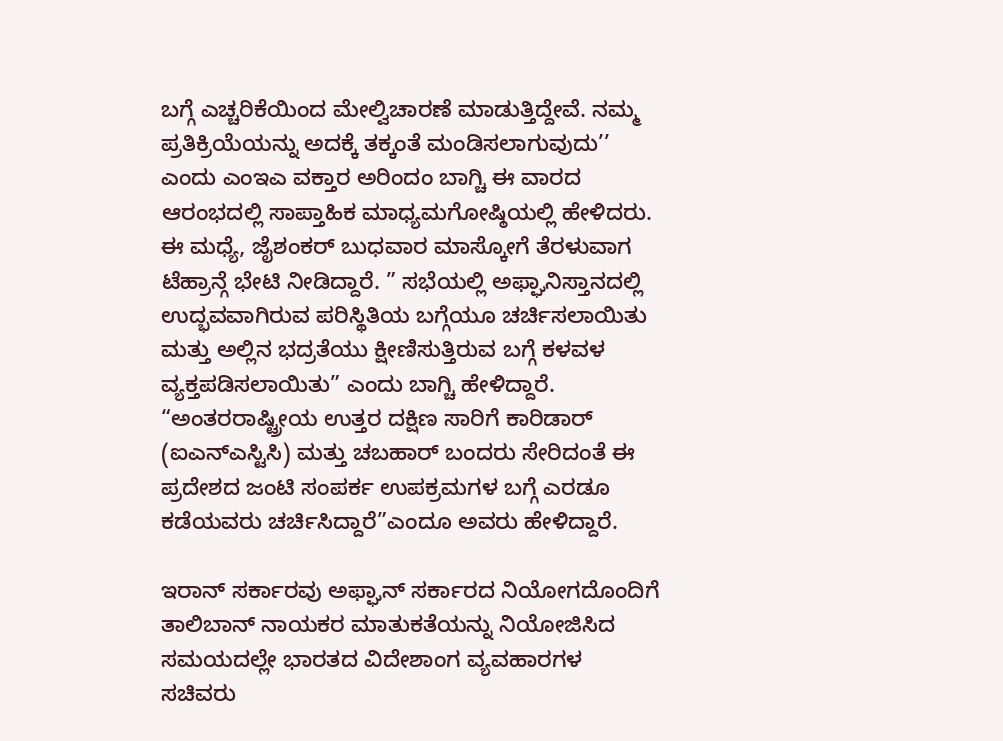ಬಗ್ಗೆ ಎಚ್ಚರಿಕೆಯಿಂದ ಮೇಲ್ವಿಚಾರಣೆ ಮಾಡುತ್ತಿದ್ದೇವೆ. ನಮ್ಮ ಪ್ರತಿಕ್ರಿಯೆಯನ್ನು ಅದಕ್ಕೆ ತಕ್ಕಂತೆ ಮಂಡಿಸಲಾಗುವುದು’’ ಎಂದು ಎಂಇಎ ವಕ್ತಾರ ಅರಿಂದಂ ಬಾಗ್ಚಿ ಈ ವಾರದ ಆರಂಭದಲ್ಲಿ ಸಾಪ್ತಾಹಿಕ ಮಾಧ್ಯಮಗೋಷ್ಠಿಯಲ್ಲಿ ಹೇಳಿದರು.
ಈ ಮಧ್ಯೆ, ಜೈಶಂಕರ್ ಬುಧವಾರ ಮಾಸ್ಕೋಗೆ ತೆರಳುವಾಗ ಟೆಹ್ರಾನ್ಗೆ ಭೇಟಿ ನೀಡಿದ್ದಾರೆ. ” ಸಭೆಯಲ್ಲಿ ಅಫ್ಘಾನಿಸ್ತಾನದಲ್ಲಿ ಉದ್ಭವವಾಗಿರುವ ಪರಿಸ್ಥಿತಿಯ ಬಗ್ಗೆಯೂ ಚರ್ಚಿಸಲಾಯಿತು ಮತ್ತು ಅಲ್ಲಿನ ಭದ್ರತೆಯು ಕ್ಷೀಣಿಸುತ್ತಿರುವ ಬಗ್ಗೆ ಕಳವಳ ವ್ಯಕ್ತಪಡಿಸಲಾಯಿತು” ಎಂದು ಬಾಗ್ಚಿ ಹೇಳಿದ್ದಾರೆ. “ಅಂತರರಾಷ್ಟ್ರೀಯ ಉತ್ತರ ದಕ್ಷಿಣ ಸಾರಿಗೆ ಕಾರಿಡಾರ್ (ಐಎನ್ಎಸ್ಟಿಸಿ) ಮತ್ತು ಚಬಹಾರ್ ಬಂದರು ಸೇರಿದಂತೆ ಈ ಪ್ರದೇಶದ ಜಂಟಿ ಸಂಪರ್ಕ ಉಪಕ್ರಮಗಳ ಬಗ್ಗೆ ಎರಡೂ ಕಡೆಯವರು ಚರ್ಚಿಸಿದ್ದಾರೆ”ಎಂದೂ ಅವರು ಹೇಳಿದ್ದಾರೆ.

ಇರಾನ್ ಸರ್ಕಾರವು ಅಫ್ಘಾನ್ ಸರ್ಕಾರದ ನಿಯೋಗದೊಂದಿಗೆ ತಾಲಿಬಾನ್ ನಾಯಕರ ಮಾತುಕತೆಯನ್ನು ನಿಯೋಜಿಸಿದ ಸಮಯದಲ್ಲೇ ಭಾರತದ ವಿದೇಶಾಂಗ ವ್ಯವಹಾರಗಳ ಸಚಿವರು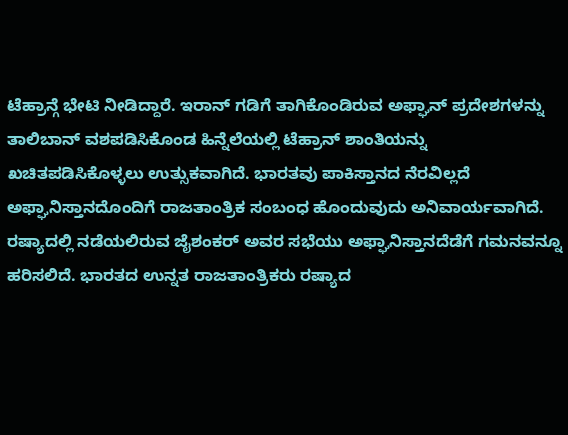ಟೆಹ್ರಾನ್ಗೆ ಭೇಟಿ ನೀಡಿದ್ದಾರೆ. ಇರಾನ್ ಗಡಿಗೆ ತಾಗಿಕೊಂಡಿರುವ ಅಫ್ಘಾನ್ ಪ್ರದೇಶಗಳನ್ನು ತಾಲಿಬಾನ್ ವಶಪಡಿಸಿಕೊಂಡ ಹಿನ್ನೆಲೆಯಲ್ಲಿ ಟೆಹ್ರಾನ್ ಶಾಂತಿಯನ್ನು ಖಚಿತಪಡಿಸಿಕೊಳ್ಳಲು ಉತ್ಸುಕವಾಗಿದೆ. ಭಾರತವು ಪಾಕಿಸ್ತಾನದ ನೆರವಿಲ್ಲದೆ ಅಫ್ಘಾನಿಸ್ತಾನದೊಂದಿಗೆ ರಾಜತಾಂತ್ರಿಕ ಸಂಬಂಧ ಹೊಂದುವುದು ಅನಿವಾರ್ಯವಾಗಿದೆ.
ರಷ್ಯಾದಲ್ಲಿ ನಡೆಯಲಿರುವ ಜೈಶಂಕರ್ ಅವರ ಸಭೆಯು ಅಫ್ಘಾನಿಸ್ತಾನದೆಡೆಗೆ ಗಮನವನ್ನೂ ಹರಿಸಲಿದೆ. ಭಾರತದ ಉನ್ನತ ರಾಜತಾಂತ್ರಿಕರು ರಷ್ಯಾದ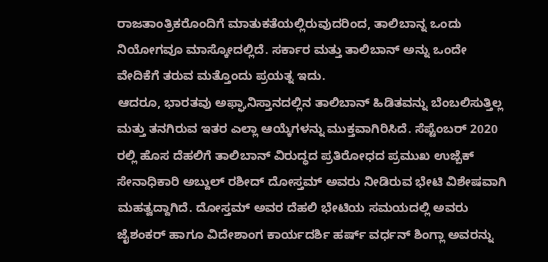ರಾಜತಾಂತ್ರಿಕರೊಂದಿಗೆ ಮಾತುಕತೆಯಲ್ಲಿರುವುದರಿಂದ, ತಾಲಿಬಾನ್ನ ಒಂದು ನಿಯೋಗವೂ ಮಾಸ್ಕೋದಲ್ಲಿದೆ. ಸರ್ಕಾರ ಮತ್ತು ತಾಲಿಬಾನ್ ಅನ್ನು ಒಂದೇ ವೇದಿಕೆಗೆ ತರುವ ಮತ್ತೊಂದು ಪ್ರಯತ್ನ ಇದು.
ಆದರೂ, ಭಾರತವು ಅಫ್ಘಾನಿಸ್ತಾನದಲ್ಲಿನ ತಾಲಿಬಾನ್ ಹಿಡಿತವನ್ನು ಬೆಂಬಲಿಸುತ್ತಿಲ್ಲ ಮತ್ತು ತನಗಿರುವ ಇತರ ಎಲ್ಲಾ ಆಯ್ಕೆಗಳನ್ನು ಮುಕ್ತವಾಗಿರಿಸಿದೆ. ಸೆಪ್ಟೆಂಬರ್ 2020 ರಲ್ಲಿ ಹೊಸ ದೆಹಲಿಗೆ ತಾಲಿಬಾನ್ ವಿರುದ್ಧದ ಪ್ರತಿರೋಧದ ಪ್ರಮುಖ ಉಜ್ಬೆಕ್ ಸೇನಾಧಿಕಾರಿ ಅಬ್ದುಲ್ ರಶೀದ್ ದೋಸ್ತಮ್ ಅವರು ನೀಡಿರುವ ಭೇಟಿ ವಿಶೇಷವಾಗಿ ಮಹತ್ವದ್ದಾಗಿದೆ. ದೋಸ್ತಮ್ ಅವರ ದೆಹಲಿ ಭೇಟಿಯ ಸಮಯದಲ್ಲಿ ಅವರು ಜೈಶಂಕರ್ ಹಾಗೂ ವಿದೇಶಾಂಗ ಕಾರ್ಯದರ್ಶಿ ಹರ್ಷ್ ವರ್ಧನ್ ಶಿಂಗ್ಲಾ ಅವರನ್ನು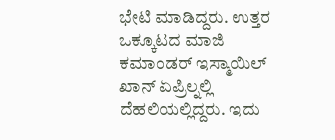ಭೇಟಿ ಮಾಡಿದ್ದರು. ಉತ್ತರ ಒಕ್ಕೂಟದ ಮಾಜಿ ಕಮಾಂಡರ್ ಇಸ್ಮಾಯಿಲ್ ಖಾನ್ ಏಪ್ರಿಲ್ನಲ್ಲಿ ದೆಹಲಿಯಲ್ಲಿದ್ದರು. ಇದು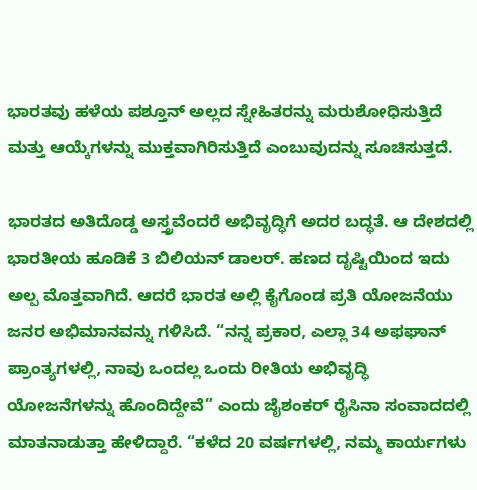ಭಾರತವು ಹಳೆಯ ಪಶ್ತೂನ್ ಅಲ್ಲದ ಸ್ನೇಹಿತರನ್ನು ಮರುಶೋಧಿಸುತ್ತಿದೆ ಮತ್ತು ಆಯ್ಕೆಗಳನ್ನು ಮುಕ್ತವಾಗಿರಿಸುತ್ತಿದೆ ಎಂಬುವುದನ್ನು ಸೂಚಿಸುತ್ತದೆ.

ಭಾರತದ ಅತಿದೊಡ್ಡ ಅಸ್ತ್ರವೆಂದರೆ ಅಭಿವೃದ್ಧಿಗೆ ಅದರ ಬದ್ಧತೆ. ಆ ದೇಶದಲ್ಲಿ ಭಾರತೀಯ ಹೂಡಿಕೆ 3 ಬಿಲಿಯನ್ ಡಾಲರ್. ಹಣದ ದೃಷ್ಟಿಯಿಂದ ಇದು ಅಲ್ಪ ಮೊತ್ತವಾಗಿದೆ. ಆದರೆ ಭಾರತ ಅಲ್ಲಿ ಕೈಗೊಂಡ ಪ್ರತಿ ಯೋಜನೆಯು ಜನರ ಅಭಿಮಾನವನ್ನು ಗಳಿಸಿದೆ. “ನನ್ನ ಪ್ರಕಾರ, ಎಲ್ಲಾ 34 ಅಫಘಾನ್ ಪ್ರಾಂತ್ಯಗಳಲ್ಲಿ, ನಾವು ಒಂದಲ್ಲ ಒಂದು ರೀತಿಯ ಅಭಿವೃದ್ಧಿ ಯೋಜನೆಗಳನ್ನು ಹೊಂದಿದ್ದೇವೆ” ಎಂದು ಜೈಶಂಕರ್ ರೈಸಿನಾ ಸಂವಾದದಲ್ಲಿ ಮಾತನಾಡುತ್ತಾ ಹೇಳಿದ್ದಾರೆ. “ಕಳೆದ 20 ವರ್ಷಗಳಲ್ಲಿ, ನಮ್ಮ ಕಾರ್ಯಗಳು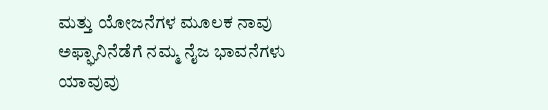ಮತ್ತು ಯೋಜನೆಗಳ ಮೂಲಕ ನಾವು ಅಫ್ಘಾನಿನೆಡೆಗೆ ನಮ್ಮ ನೈಜ ಭಾವನೆಗಳು ಯಾವುವು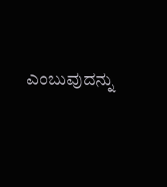ಎಂಬುವುದನ್ನು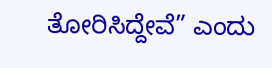ತೋರಿಸಿದ್ದೇವೆ” ಎಂದು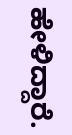ಹೇಳಿದ್ದಾರೆ.